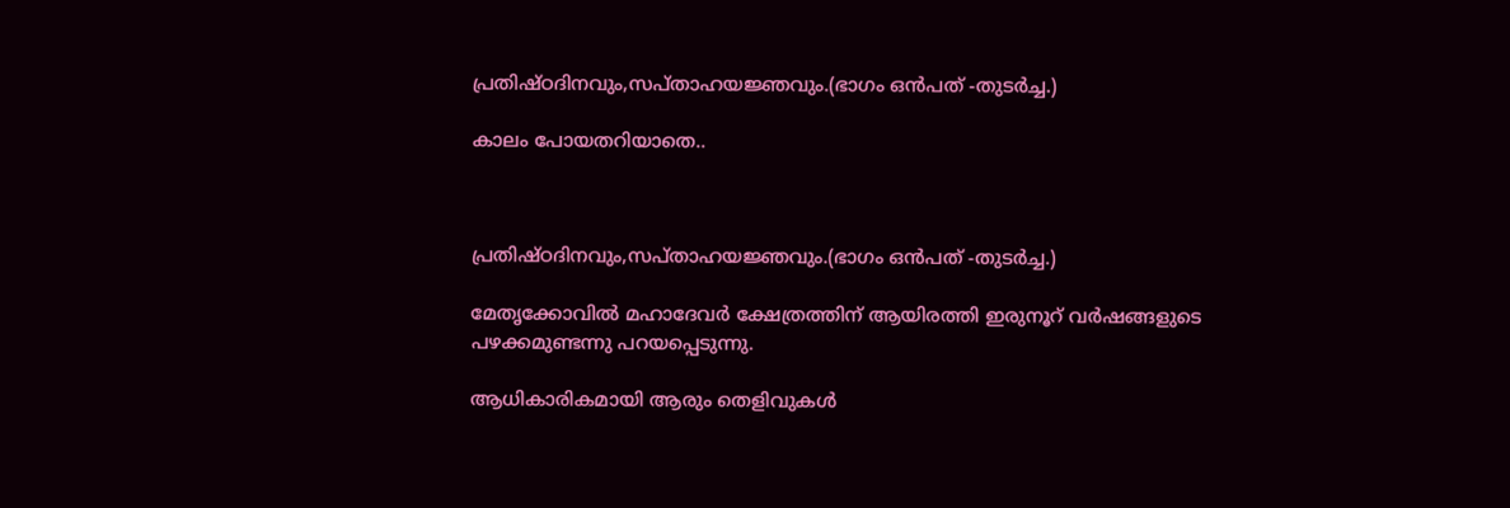പ്രതിഷ്ഠദിനവും,സപ്താഹയജ്ഞവും.(ഭാഗം ഒൻപത് -തുടർച്ച.)

കാലം പോയതറിയാതെ..



പ്രതിഷ്ഠദിനവും,സപ്താഹയജ്ഞവും.(ഭാഗം ഒൻപത് -തുടർച്ച.)

മേതൃക്കോവിൽ മഹാദേവർ ക്ഷേത്രത്തിന് ആയിരത്തി ഇരുനൂറ് വർഷങ്ങളുടെ പഴക്കമുണ്ടന്നു പറയപ്പെടുന്നു.

ആധികാരികമായി ആരും തെളിവുകൾ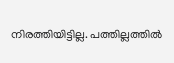നിരത്തിയിട്ടില്ല. പത്തില്ലത്തിൽ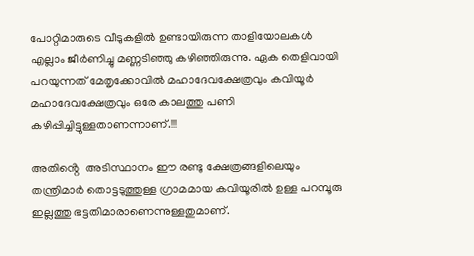പോറ്റിമാരുടെ വീടുകളിൽ ഉണ്ടായിരുന്ന താളിയോലകൾ എല്ലാം ജീർണിച്ചു മണ്ണടിഞ്ഞു കഴിഞ്ഞിരുന്നു. ഏക തെളിവായി പറയുന്നത് മേതൃക്കോവിൽ മഹാദേവക്ഷേത്രവും കവിയൂർ മഹാദേവക്ഷേത്രവും ഒരേ കാലത്തു പണി കഴിപ്പിച്ചിട്ടുള്ളതാണന്നാണ്.!!!

അതിൻ്റെ  അടിസ്ഥാനം ഈ രണ്ടു ക്ഷേത്രങ്ങളിലെയും തന്ത്രിമാർ തൊട്ടടുത്തുള്ള ഗ്രാമമായ കവിയൂരിൽ ഉള്ള പറമ്പൂരു ഇല്ലത്തു ഭട്ടതിമാരാണെന്നുള്ളതുമാണ്.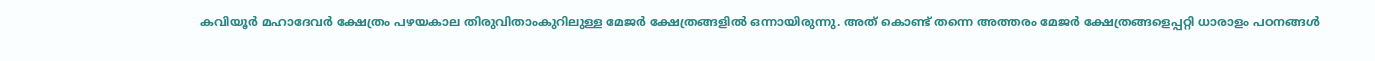കവിയൂർ മഹാദേവർ ക്ഷേത്രം പഴയകാല തിരുവിതാംകുറിലുള്ള മേജർ ക്ഷേത്രങ്ങളിൽ ഒന്നായിരുന്നു. അത് കൊണ്ട് തന്നെ അത്തരം മേജർ ക്ഷേത്രങ്ങളെപ്പറ്റി ധാരാളം പഠനങ്ങൾ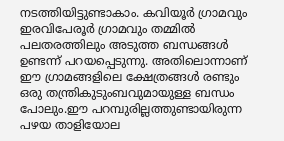നടത്തിയിട്ടുണ്ടാകാം. കവിയൂർ ഗ്രാമവും ഇരവിപേരൂർ ഗ്രാമവും തമ്മിൽ പലതരത്തിലും അടുത്ത ബന്ധങ്ങൾ ഉണ്ടന്ന് പറയപ്പെടുന്നു. അതിലൊന്നാണ് ഈ ഗ്രാമങ്ങളിലെ ക്ഷേത്രങ്ങൾ രണ്ടും ഒരു തന്ത്രികുടുംബവുമായുള്ള ബന്ധം പോലും.ഈ പറമ്പുരില്ലത്തുണ്ടായിരുന്ന പഴയ താളിയോല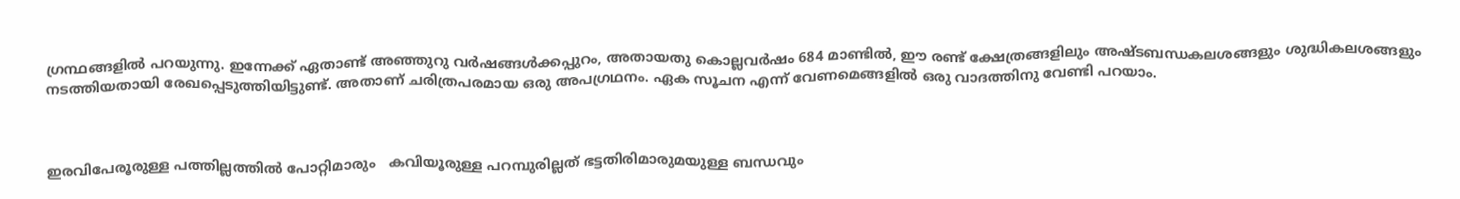ഗ്രന്ഥങ്ങളിൽ പറയുന്നു. ഇന്നേക്ക് ഏതാണ്ട് അഞ്ഞുറു വർഷങ്ങൾക്കപ്പുറം, അതായതു കൊല്ലവർഷം 684 മാണ്ടിൽ, ഈ രണ്ട് ക്ഷേത്രങ്ങളിലും അഷ്ടബന്ധകലശങ്ങളും ശുദ്ധികലശങ്ങളും നടത്തിയതായി രേഖപ്പെടുത്തിയിട്ടുണ്ട്. അതാണ് ചരിത്രപരമായ ഒരു അപഗ്രഥനം. ഏക സൂചന എന്ന് വേണമെങ്ങളിൽ ഒരു വാദത്തിനു വേണ്ടി പറയാം.



ഇരവിപേരൂരുള്ള പത്തില്ലത്തിൽ പോറ്റിമാരും   കവിയൂരുള്ള പറമ്പുരില്ലത് ഭട്ടതിരിമാരുമയുള്ള ബന്ധവും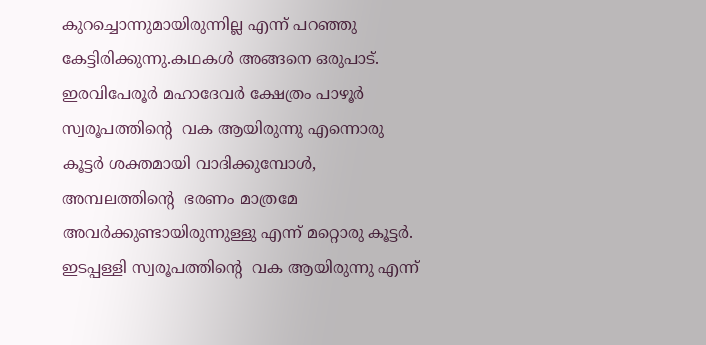കുറച്ചൊന്നുമായിരുന്നില്ല എന്ന് പറഞ്ഞു കേട്ടിരിക്കുന്നു.കഥകൾ അങ്ങനെ ഒരുപാട്. ഇരവിപേരൂർ മഹാദേവർ ക്ഷേത്രം പാഴൂർ സ്വരൂപത്തിൻ്റെ  വക ആയിരുന്നു എന്നൊരു കൂട്ടർ ശക്തമായി വാദിക്കുമ്പോൾ, അമ്പലത്തിൻ്റെ  ഭരണം മാത്രമേ അവർക്കുണ്ടായിരുന്നുള്ളു എന്ന് മറ്റൊരു കൂട്ടർ. ഇടപ്പള്ളി സ്വരൂപത്തിൻ്റെ  വക ആയിരുന്നു എന്ന്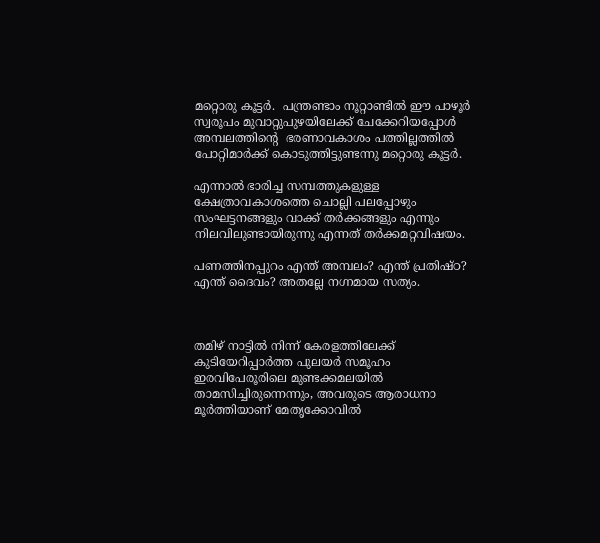മറ്റൊരു കൂട്ടർ.  പന്ത്രണ്ടാം നൂറ്റാണ്ടിൽ ഈ പാഴൂർ സ്വരൂപം മുവാറ്റുപുഴയിലേക്ക് ചേക്കേറിയപ്പോൾ അമ്പലത്തിൻ്റെ  ഭരണാവകാശം പത്തില്ലത്തിൽ പോറ്റിമാർക്ക് കൊടുത്തിട്ടുണ്ടന്നു മറ്റൊരു കൂട്ടർ.

എന്നാൽ ഭാരിച്ച സമ്പത്തുകളുള്ള ക്ഷേത്രാവകാശത്തെ ചൊല്ലി പലപ്പോഴും സംഘട്ടനങ്ങളും വാക്ക് തർക്കങ്ങളും എന്നും നിലവിലുണ്ടായിരുന്നു എന്നത് തർക്കമറ്റവിഷയം.

പണത്തിനപ്പുറം എന്ത് അമ്പലം? എന്ത് പ്രതിഷ്ഠ? എന്ത് ദൈവം? അതല്ലേ നഗ്നമായ സത്യം.



തമിഴ് നാട്ടിൽ നിന്ന് കേരളത്തിലേക്ക് കുടിയേറിപ്പാർത്ത പുലയർ സമൂഹം ഇരവിപേരൂരിലെ മുണ്ടക്കമലയിൽ താമസിച്ചിരുന്നെന്നും, അവരുടെ ആരാധനാ മൂർത്തിയാണ് മേതൃക്കോവിൽ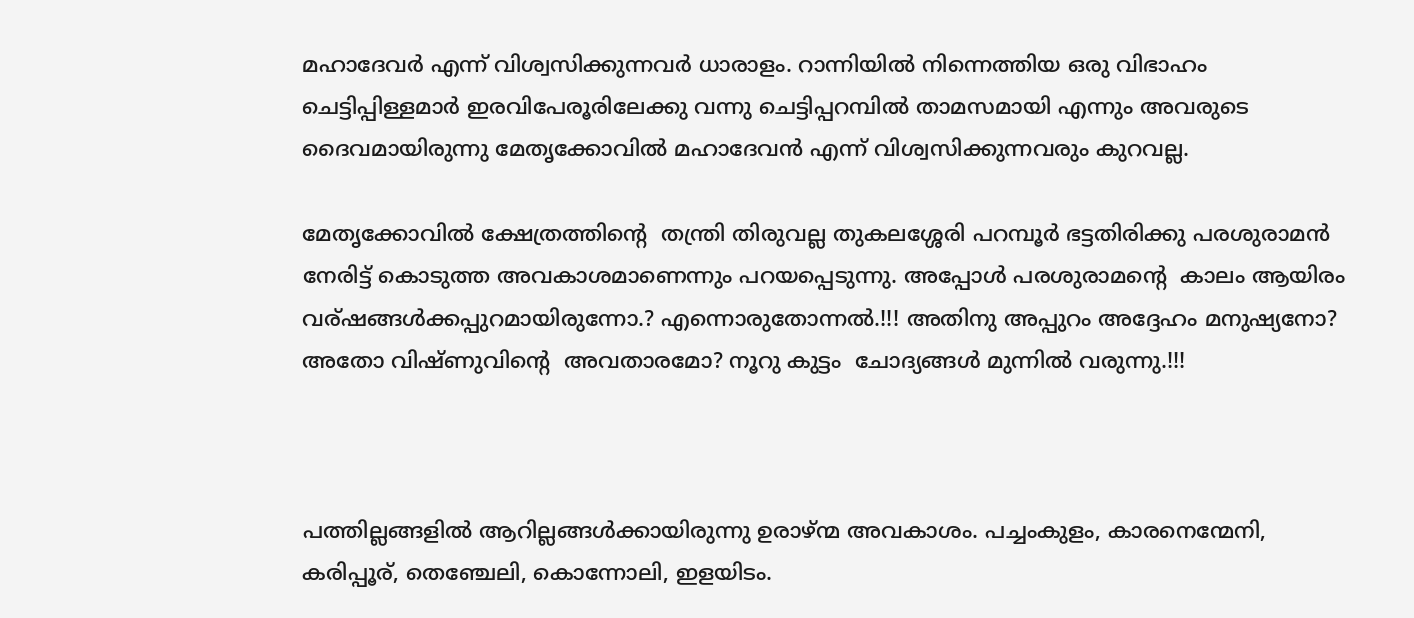മഹാദേവർ എന്ന് വിശ്വസിക്കുന്നവർ ധാരാളം. റാന്നിയിൽ നിന്നെത്തിയ ഒരു വിഭാഹം ചെട്ടിപ്പിള്ളമാർ ഇരവിപേരൂരിലേക്കു വന്നു ചെട്ടിപ്പറമ്പിൽ താമസമായി എന്നും അവരുടെ ദൈവമായിരുന്നു മേതൃക്കോവിൽ മഹാദേവൻ എന്ന് വിശ്വസിക്കുന്നവരും കുറവല്ല.

മേതൃക്കോവിൽ ക്ഷേത്രത്തിൻ്റെ  തന്ത്രി തിരുവല്ല തുകലശ്ശേരി പറമ്പൂർ ഭട്ടതിരിക്കു പരശുരാമൻ നേരിട്ട് കൊടുത്ത അവകാശമാണെന്നും പറയപ്പെടുന്നു. അപ്പോൾ പരശുരാമൻ്റെ  കാലം ആയിരം വര്ഷങ്ങൾക്കപ്പുറമായിരുന്നോ.? എന്നൊരുതോന്നൽ.!!! അതിനു അപ്പുറം അദ്ദേഹം മനുഷ്യനോ? അതോ വിഷ്ണുവിൻ്റെ  അവതാരമോ? നൂറു കുട്ടം  ചോദ്യങ്ങൾ മുന്നിൽ വരുന്നു.!!!



പത്തില്ലങ്ങളിൽ ആറില്ലങ്ങൾക്കായിരുന്നു ഉരാഴ്ന്മ അവകാശം. പച്ചംകുളം, കാരനെന്മേനി, കരിപ്പൂര്, തെഞ്ചേലി, കൊന്നോലി, ഇളയിടം.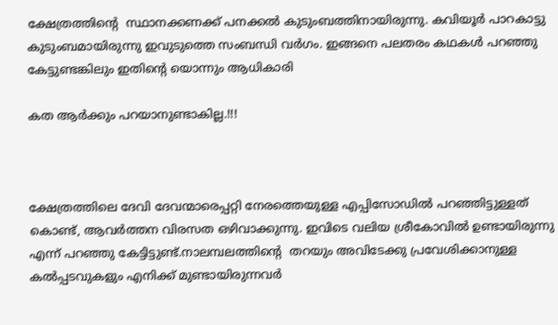ക്ഷേത്രത്തിൻ്റെ  സ്ഥാനക്കണക്ക് പനക്കൽ കുടുംബത്തിനായിരുന്നു. കവിയൂർ പാറകാട്ടു കുടുംബമായിരുന്നു ഇവുടുത്തെ സംബന്ധി വർഗം. ഇങ്ങനെ പലതരം കഥകൾ പറഞ്ഞു കേട്ടുണ്ടങ്കിലും ഇതിൻ്റെ യൊന്നും ആധികാരി

കത ആർക്കും പറയാനുണ്ടാകില്ല.!!!



ക്ഷേത്രത്തിലെ ദേവി ദേവന്മാരെപ്പറ്റി നേരത്തെയുള്ള എപ്പിസോഡിൽ പറഞ്ഞിട്ടുള്ളത് കൊണ്ട്, ആവർത്തന വിരസത ഒഴിവാക്കുന്നു. ഇവിടെ വലിയ ശ്രീകോവിൽ ഉണ്ടായിരുന്നു എന്ന് പറഞ്ഞു കേട്ടിട്ടുണ്ട്.നാലമ്പലത്തിൻ്റെ  തറയും അവിടേക്കു പ്രവേശിക്കാനുള്ള കൽപ്പടവുകളും എനിക്ക് മുണ്ടായിരുന്നവർ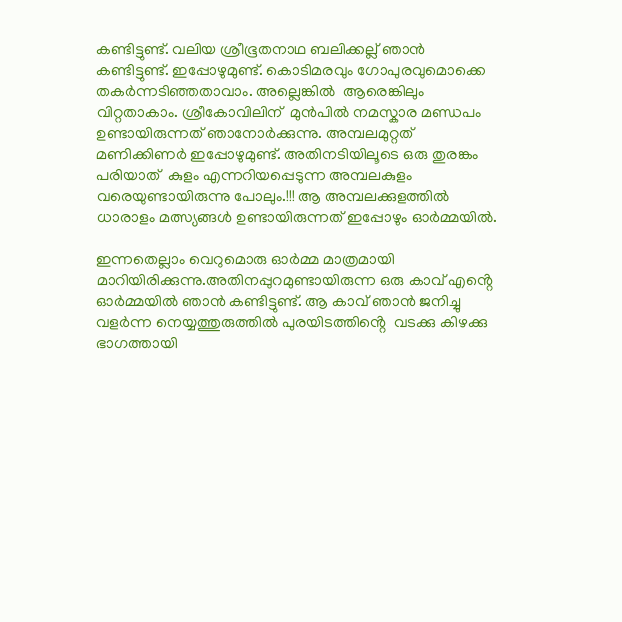കണ്ടിട്ടുണ്ട്. വലിയ ശ്രീഭൂതനാഥ ബലിക്കല്ല് ഞാൻ കണ്ടിട്ടുണ്ട്. ഇപ്പോഴുമുണ്ട്. കൊടിമരവും ഗോപുരവുമൊക്കെ തകർന്നടിഞ്ഞതാവാം. അല്ലെങ്കിൽ  ആരെങ്കിലും വിറ്റതാകാം. ശ്രീകോവിലിന്  മുൻപിൽ നമസ്കാര മണ്ഡപം ഉണ്ടായിരുന്നത് ഞാനോർക്കുന്നു. അമ്പലമുറ്റത് മണിക്കിണർ ഇപ്പോഴുമുണ്ട്. അതിനടിയിലൂടെ ഒരു തുരങ്കം പരിയാത്  കുളം എന്നറിയപ്പെടുന്ന അമ്പലകുളം വരെയുണ്ടായിരുന്നു പോലും.!!! ആ അമ്പലക്കുളത്തിൽ ധാരാളം മത്സ്യങ്ങൾ ഉണ്ടായിരുന്നത് ഇപ്പോഴും ഓർമ്മയിൽ.

ഇന്നതെല്ലാം വെറുമൊരു ഓർമ്മ മാത്രമായി മാറിയിരിക്കുന്നു.അതിനപ്പുറമുണ്ടായിരുന്ന ഒരു കാവ് എൻ്റെ  ഓർമ്മയിൽ ഞാൻ കണ്ടിട്ടുണ്ട്. ആ കാവ് ഞാൻ ജനിച്ചു വളർന്ന നെയ്യത്തുരുത്തിൽ പുരയിടത്തിൻ്റെ  വടക്കു കിഴക്കു ഭാഗത്തായി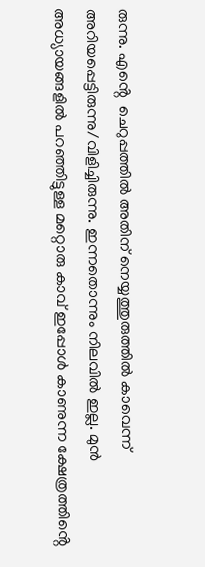രുന്നു. എൻ്റെ  ചെറുപ്പത്തിൽ അതിന് നെയ്യത്തുരുത്തിൽ കാവെന്ന് അറിയപ്പെട്ടിരുന്നു/വിളിച്ചിരുന്നു. ഇന്നതൊന്നും നിലവിൽ ഇല്ല. മുൻ അധ്യായങ്ങളിൽ പറഞ്ഞിട്ടുള്ള മറ്റൊരു കാവ് ഇപ്പോൾ കാണുന്ന ക്ഷേത്രത്തിൻ്റെ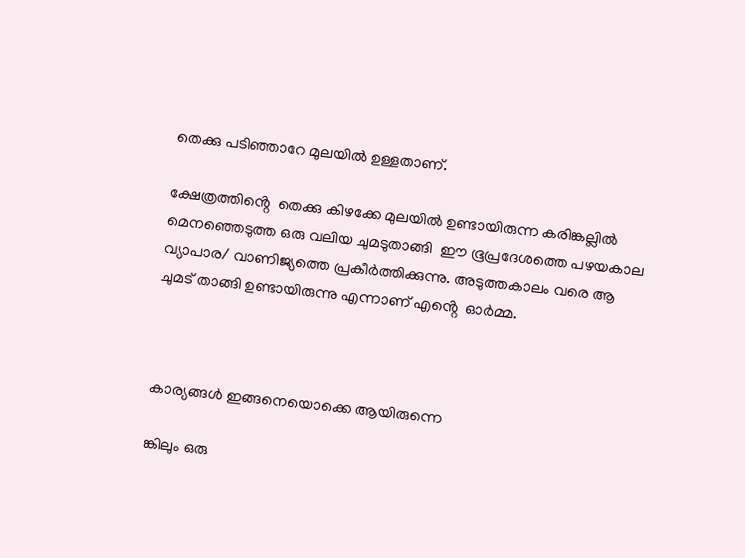തെക്കു പടിഞ്ഞാറേ മുലയിൽ ഉള്ളതാണ്.

ക്ഷേത്രത്തിൻ്റെ  തെക്കു കിഴക്കേ മുലയിൽ ഉണ്ടായിരുന്ന കരിങ്കല്ലിൽ മെനഞ്ഞെടുത്ത ഒരു വലിയ ചുമടുതാങ്ങി  ഈ ഭൂപ്രദേശത്തെ പഴയകാല വ്യാപാര/ വാണിജ്യത്തെ പ്രകീർത്തിക്കുന്നു. അടുത്തകാലം വരെ ആ  ചുമട് താങ്ങി ഉണ്ടായിരുന്നു എന്നാണ് എൻ്റെ  ഓർമ്മ.



കാര്യങ്ങൾ ഇങ്ങനെയൊക്കെ ആയിരുന്നെ

ങ്കിലും ഒരു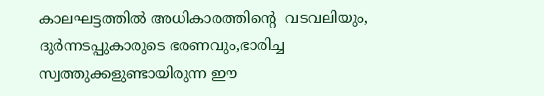കാലഘട്ടത്തിൽ അധികാരത്തിൻ്റെ  വടവലിയും, ദുർന്നടപ്പുകാരുടെ ഭരണവും,ഭാരിച്ച സ്വത്തുക്കളുണ്ടായിരുന്ന ഈ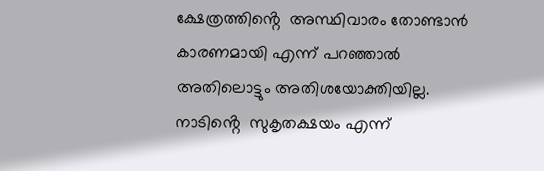ക്ഷേത്രത്തിൻ്റെ  അസ്ഥിവാരം തോണ്ടാൻ കാരണമായി എന്ന് പറഞ്ഞാൽ അതിലൊട്ടും അതിശയോക്തിയില്ല. നാടിൻ്റെ  സുകൃതക്ഷയം എന്ന്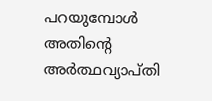പറയുമ്പോൾ അതിൻ്റെ  അർത്ഥവ്യാപ്തി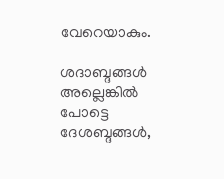വേറെയാകും.

ശദാബ്ദങ്ങൾ അല്ലെങ്കിൽ  പോട്ടെ ദേശബ്ദങ്ങൾ,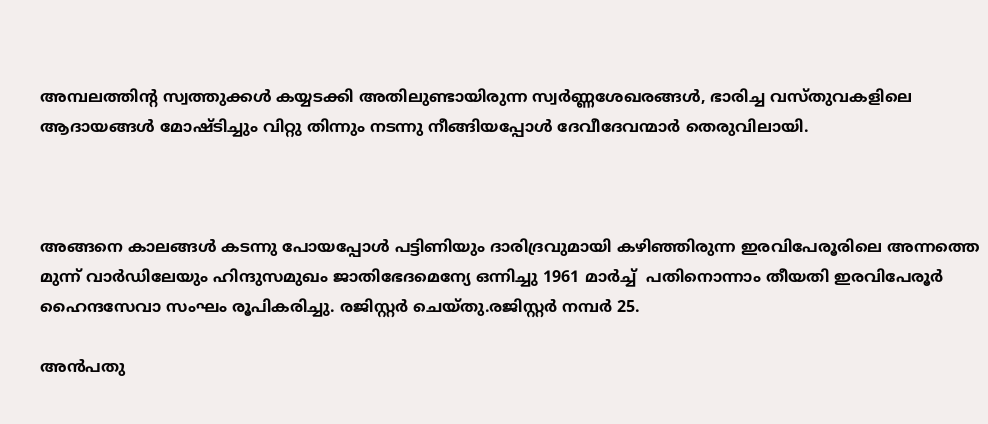അമ്പലത്തിന്റ സ്വത്തുക്കൾ കയ്യടക്കി അതിലുണ്ടായിരുന്ന സ്വർണ്ണശേഖരങ്ങൾ, ഭാരിച്ച വസ്തുവകളിലെ ആദായങ്ങൾ മോഷ്ടിച്ചും വിറ്റു തിന്നും നടന്നു നീങ്ങിയപ്പോൾ ദേവീദേവന്മാർ തെരുവിലായി.



അങ്ങനെ കാലങ്ങൾ കടന്നു പോയപ്പോൾ പട്ടിണിയും ദാരിദ്രവുമായി കഴിഞ്ഞിരുന്ന ഇരവിപേരൂരിലെ അന്നത്തെ മുന്ന് വാർഡിലേയും ഹിന്ദുസമുഖം ജാതിഭേദമെന്യേ ഒന്നിച്ചു 1961 മാർച്ച്  പതിനൊന്നാം തീയതി ഇരവിപേരൂർ ഹൈന്ദസേവാ സംഘം രൂപികരിച്ചു. രജിസ്റ്റർ ചെയ്തു.രജിസ്റ്റർ നമ്പർ 25.

അൻപതു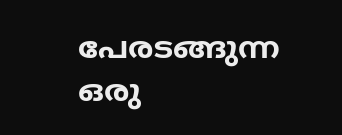പേരടങ്ങുന്ന ഒരു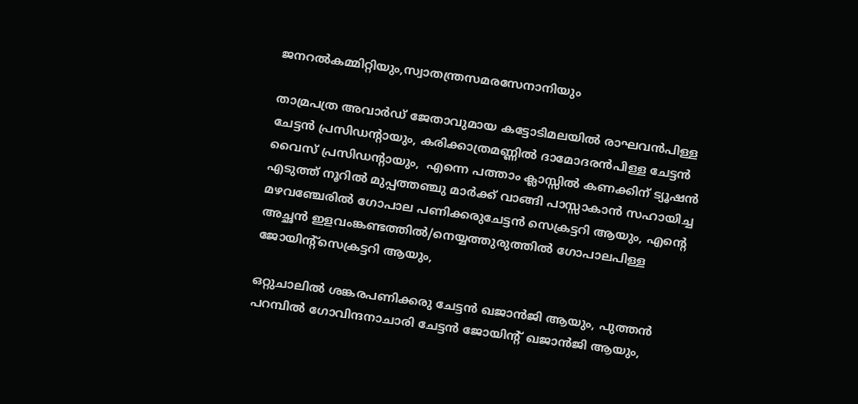ജനറൽകമ്മിറ്റിയും,സ്വാതന്ത്രസമരസേനാനിയും

താമ്രപത്ര അവാർഡ് ജേതാവുമായ കട്ടോടിമലയിൽ രാഘവൻപിള്ള ചേട്ടൻ പ്രസിഡന്റായും, കരിക്കാത്രമണ്ണിൽ ദാമോദരൻപിള്ള ചേട്ടൻ വൈസ് പ്രസിഡന്റായും,  എന്നെ പത്താം ക്ലാസ്സിൽ കണക്കിന് ട്യൂഷൻ എടുത്ത് നൂറിൽ മുപ്പത്തഞ്ചു മാർക്ക് വാങ്ങി പാസ്സാകാൻ സഹായിച്ച മഴവഞ്ചേരിൽ ഗോപാല പണിക്കരുചേട്ടൻ സെക്രട്ടറി ആയും, എൻ്റെ  അച്ഛൻ ഇളവംങ്കണ്ടത്തിൽ/നെയ്യത്തുരുത്തിൽ ഗോപാലപിള്ള  ജോയിന്റ്സെക്രട്ടറി ആയും,

ഒറ്റുചാലിൽ ശങ്കരപണിക്കരു ചേട്ടൻ ഖജാൻജി ആയും, പുത്തൻ പറമ്പിൽ ഗോവിന്ദനാചാരി ചേട്ടൻ ജോയിന്റ് ഖജാൻജി ആയും,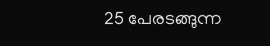25 പേരടങ്ങുന്ന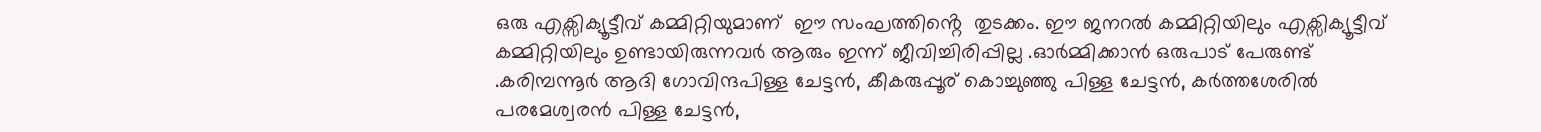ഒരു എക്സിക്യൂട്ടീവ് കമ്മിറ്റിയുമാണ്  ഈ സംഘത്തിൻ്റെ  തുടക്കം. ഈ ജനറൽ കമ്മിറ്റിയിലും എക്സിക്യൂട്ടീവ് കമ്മിറ്റിയിലും ഉണ്ടായിരുന്നവർ ആരും ഇന്ന് ജീവിച്ചിരിപ്പില്ല .ഓർമ്മിക്കാൻ ഒരുപാട് പേരുണ്ട് .കരിമ്പന്നൂർ ആദി ഗോവിന്ദപിള്ള ചേട്ടൻ, കീകരുപ്പൂര് കൊച്ചുഞ്ഞു പിള്ള ചേട്ടൻ, കർത്തശേരിൽ പരമേശ്വരൻ പിള്ള ചേട്ടൻ,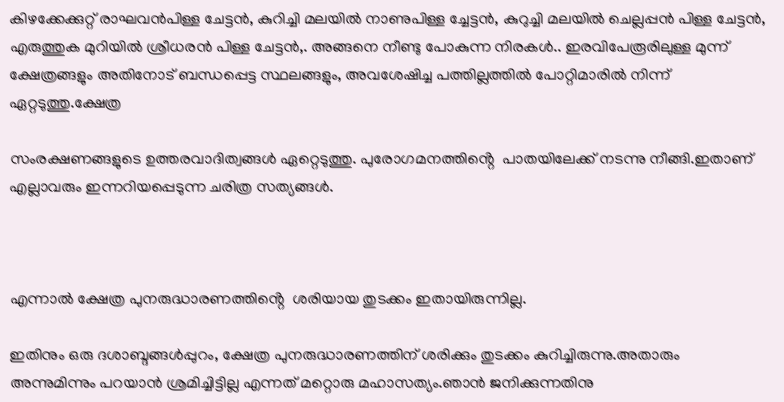കിഴക്കേക്കുറ്റ്‌ രാഘവൻപിള്ള ചേട്ടൻ, കുറിച്ചി മലയിൽ നാണുപിള്ള ച്ചേട്ടൻ, കുറുച്ചി മലയിൽ ചെല്ലപ്പൻ പിള്ള ചേട്ടൻ, എരുത്തുക മുറിയിൽ ശ്രീധരൻ പിള്ള ചേട്ടൻ,. അങ്ങനെ നീണ്ടു പോകുന്ന നിരകൾ.. ഇരവിപേരൂരിലുള്ള മുന്ന് ക്ഷേത്രങ്ങളും അതിനോട് ബന്ധപ്പെട്ട സ്ഥലങ്ങളും, അവശേഷിച്ച പത്തില്ലത്തിൽ പോറ്റിമാരിൽ നിന്ന് ഏറ്റടുത്തു.ക്ഷേത്ര

സംരക്ഷണങ്ങളുടെ ഉത്തരവാദിത്വങ്ങൾ ഏറ്റെടുത്തു. പുരോഗമനത്തിൻ്റെ  പാതയിലേക്ക് നടന്നു നീങ്ങി.ഇതാണ് എല്ലാവരും ഇന്നറിയപ്പെടുന്ന ചരിത്ര സത്യങ്ങൾ.



എന്നാൽ ക്ഷേത്ര പുനരുദ്ധാരണത്തിൻ്റെ  ശരിയായ തുടക്കം ഇതായിരുന്നില്ല.

ഇതിനും ഒരു ദശാബ്ദങ്ങൾപ്പുറം, ക്ഷേത്ര പുനരുദ്ധാരണത്തിന് ശരിക്കും തുടക്കം കുറിച്ചിരുന്നു.അതാരും അന്നുമിന്നും പറയാൻ ശ്രമിച്ചിട്ടില്ല എന്നത് മറ്റൊരു മഹാസത്യം.ഞാൻ ജനിക്കുന്നതിനു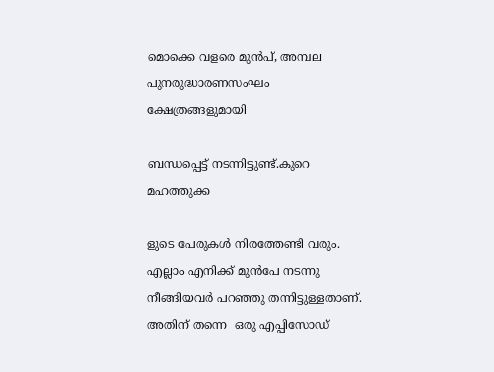മൊക്കെ വളരെ മുൻപ്, അമ്പല പുനരുദ്ധാരണസംഘം ക്ഷേത്രങ്ങളുമായി

ബന്ധപ്പെട്ട് നടന്നിട്ടുണ്ട്.കുറെ മഹത്തുക്ക

ളുടെ പേരുകൾ നിരത്തേണ്ടി വരും. എല്ലാം എനിക്ക് മുൻപേ നടന്നു നീങ്ങിയവർ പറഞ്ഞു തന്നിട്ടുള്ളതാണ്. അതിന് തന്നെ  ഒരു എപ്പിസോഡ്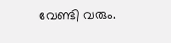വേണ്ടി വരും.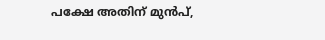പക്ഷേ അതിന് മുൻപ്,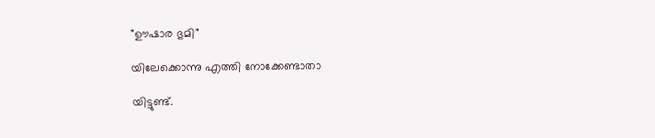"ഊഷാര ഭുമി"

യിലേക്കൊന്നു എത്തി നോക്കേണ്ടാതാ

യിട്ടുണ്ട്.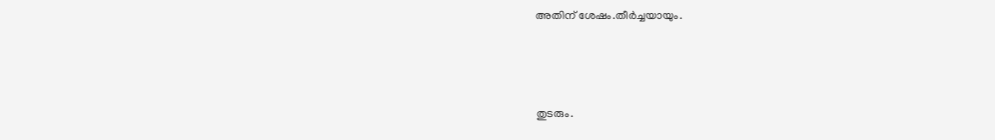അതിന് ശേഷം.തീർച്ചയായും.



തുടരും.